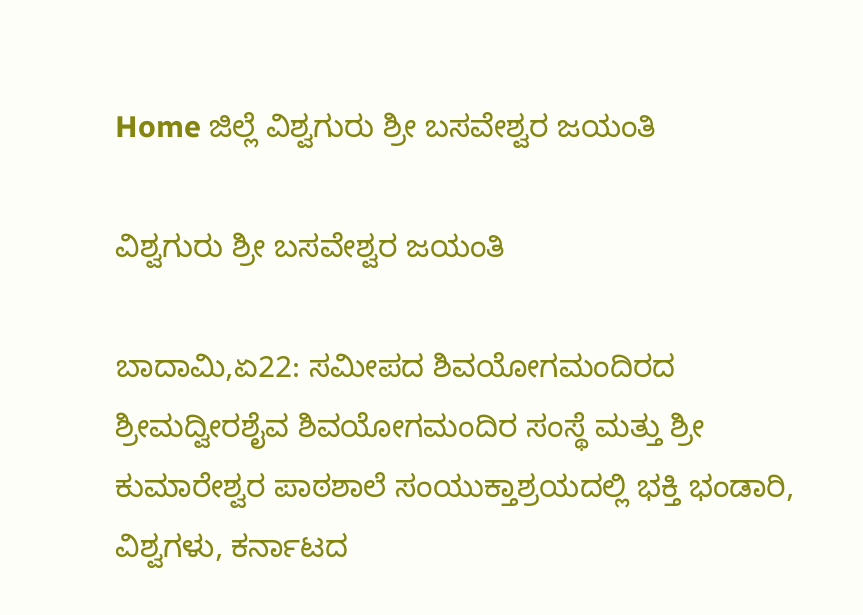Home ಜಿಲ್ಲೆ ವಿಶ್ವಗುರು ಶ್ರೀ ಬಸವೇಶ್ವರ ಜಯಂತಿ

ವಿಶ್ವಗುರು ಶ್ರೀ ಬಸವೇಶ್ವರ ಜಯಂತಿ

ಬಾದಾಮಿ,ಏ22: ಸಮೀಪದ ಶಿವಯೋಗಮಂದಿರದ ಶ್ರೀಮದ್ವೀರಶೈವ ಶಿವಯೋಗಮಂದಿರ ಸಂಸ್ಥೆ ಮತ್ತು ಶ್ರೀ ಕುಮಾರೇಶ್ವರ ಪಾಠಶಾಲೆ ಸಂಯುಕ್ತಾಶ್ರಯದಲ್ಲಿ ಭಕ್ತಿ ಭಂಡಾರಿ, ವಿಶ್ವಗಳು, ಕರ್ನಾಟದ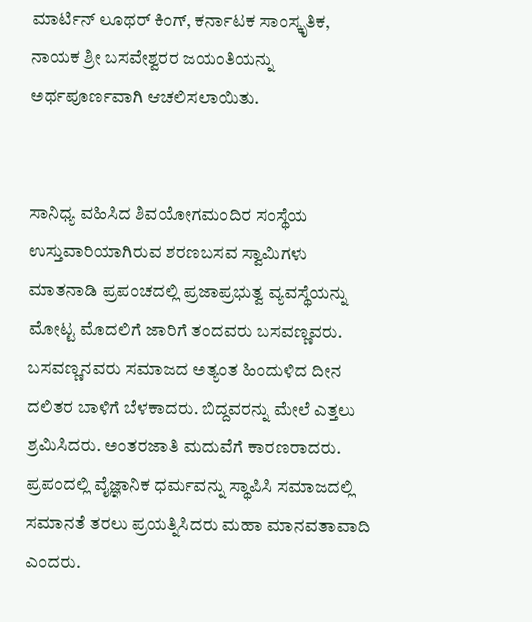ಮಾರ್ಟಿನ್ ಲೂಥರ್ ಕಿಂಗ್, ಕರ್ನಾಟಕ ಸಾಂಸ್ಕೃತಿಕ, ನಾಯಕ ಶ್ರೀ ಬಸವೇಶ್ವರರ ಜಯಂತಿಯನ್ನು ಅರ್ಥಪೂರ್ಣವಾಗಿ ಆಚಲಿಸಲಾಯಿತು.


ಸಾನಿಧ್ಯ ವಹಿಸಿದ ಶಿವಯೋಗಮಂದಿರ ಸಂಸ್ಥೆಯ ಉಸ್ತುವಾರಿಯಾಗಿರುವ ಶರಣಬಸವ ಸ್ವಾಮಿಗಳು ಮಾತನಾಡಿ ಪ್ರಪಂಚದಲ್ಲಿ ಪ್ರಜಾಪ್ರಭುತ್ವ ವ್ಯವಸ್ಥೆಯನ್ನು ಮೋಟ್ಟ ಮೊದಲಿಗೆ ಜಾರಿಗೆ ತಂದವರು ಬಸವಣ್ಣವರು. ಬಸವಣ್ಣನವರು ಸಮಾಜದ ಅತ್ಯಂತ ಹಿಂದುಳಿದ ದೀನ ದಲಿತರ ಬಾಳಿಗೆ ಬೆಳಕಾದರು. ಬಿದ್ದವರನ್ನು ಮೇಲೆ ಎತ್ತಲು ಶ್ರಮಿಸಿದರು. ಅಂತರಜಾತಿ ಮದುವೆಗೆ ಕಾರಣರಾದರು. ಪ್ರಪಂದಲ್ಲಿ ವೈಜ್ಞಾನಿಕ ಧರ್ಮವನ್ನು ಸ್ಥಾಪಿಸಿ ಸಮಾಜದಲ್ಲಿ ಸಮಾನತೆ ತರಲು ಪ್ರಯತ್ನಿಸಿದರು ಮಹಾ ಮಾನವತಾವಾದಿ ಎಂದರು.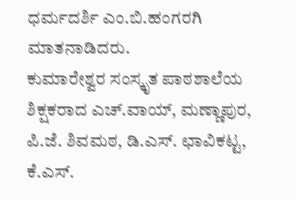ಧರ್ಮದರ್ಶಿ ಎಂ.ಬಿ.ಹಂಗರಗಿ ಮಾತನಾಡಿದರು.
ಕುಮಾರೇಶ್ವರ ಸಂಸ್ಕೃತ ಪಾಠಶಾಲೆಯ ಶಿಕ್ಷಕರಾದ ಎಚ್.ವಾಯ್, ಮಣ್ಣಾಪುರ, ಪಿ.ಜೆ. ಶಿವಮಠ, ಡಿ.ಎಸ್. ಛಾವಿಕಟ್ಟ, ಕೆ.ಎಸ್.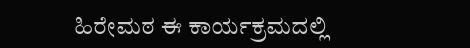ಹಿರೇಮಠ ಈ ಕಾರ್ಯಕ್ರಮದಲ್ಲಿ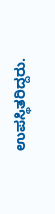ಉಪಸ್ಥಿತರಿದ್ದರು.